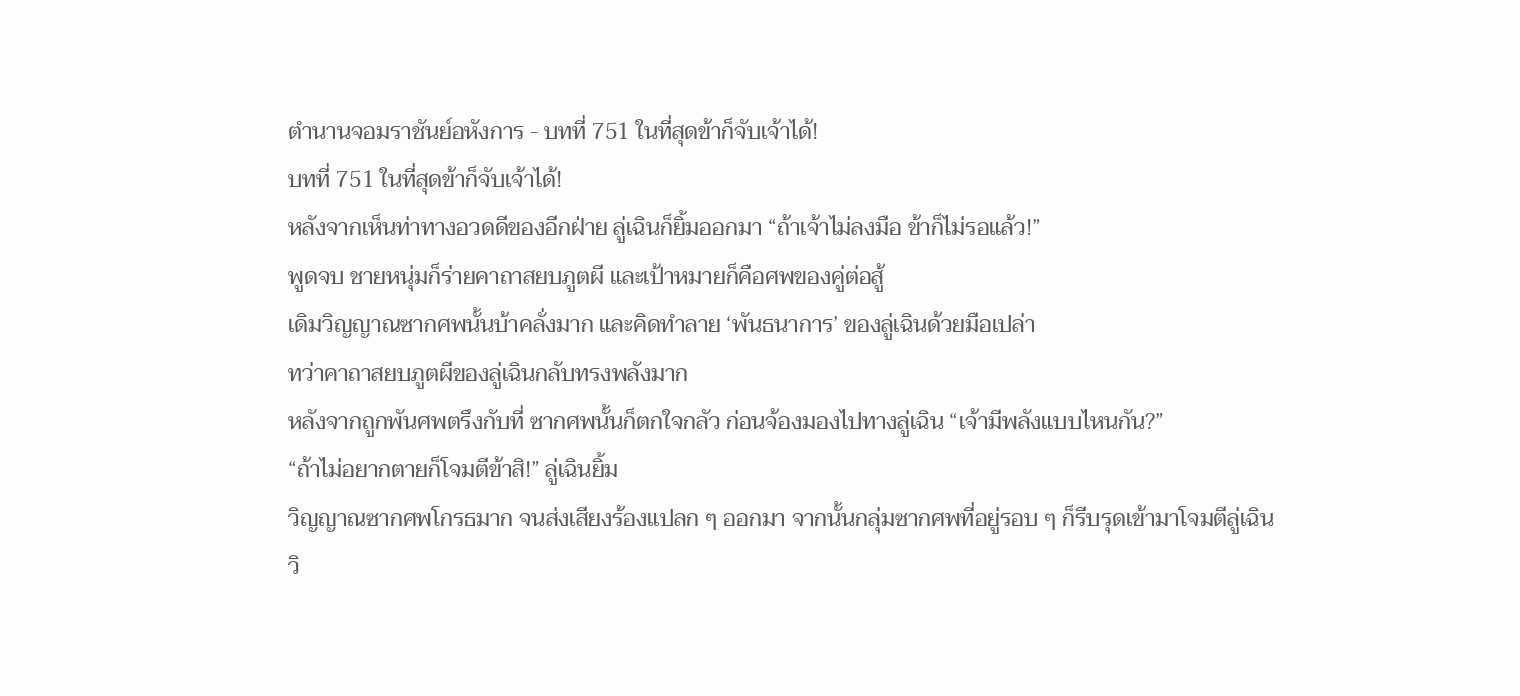ตำนานจอมราชันย์อหังการ - บทที่ 751 ในที่สุดข้าก็จับเจ้าได้!
บทที่ 751 ในที่สุดข้าก็จับเจ้าได้!
หลังจากเห็นท่าทางอวดดีของอีกฝ่าย ลู่เฉินก็ยิ้มออกมา “ถ้าเจ้าไม่ลงมือ ข้าก็ไม่รอแล้ว!”
พูดจบ ชายหนุ่มก็ร่ายคาถาสยบภูตผี และเป้าหมายก็คือศพของคู่ต่อสู้
เดิมวิญญาณซากศพนั้นบ้าคลั่งมาก และคิดทำลาย ‘พันธนาการ’ ของลู่เฉินด้วยมือเปล่า
ทว่าคาถาสยบภูตผีของลู่เฉินกลับทรงพลังมาก
หลังจากถูกพันศพตรึงกับที่ ซากศพนั้นก็ตกใจกลัว ก่อนจ้องมองไปทางลู่เฉิน “เจ้ามีพลังแบบไหนกัน?”
“ถ้าไม่อยากตายก็โจมตีข้าสิ!” ลู่เฉินยิ้ม
วิญญาณซากศพโกรธมาก จนส่งเสียงร้องแปลก ๆ ออกมา จากนั้นกลุ่มซากศพที่อยู่รอบ ๆ ก็รีบรุดเข้ามาโจมตีลู่เฉิน
วิ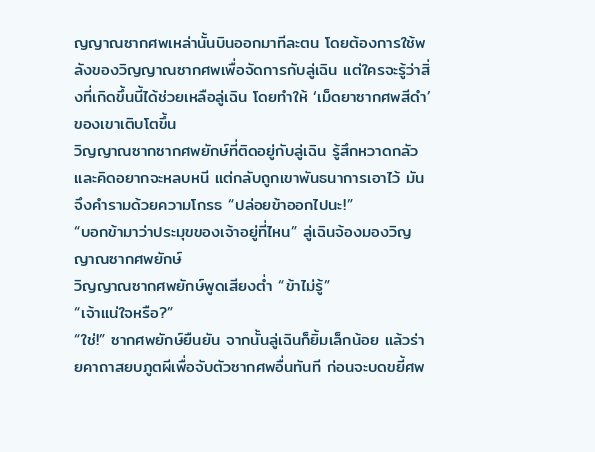ญญาณซากศพเหล่านั้นบินออกมาทีละตน โดยต้องการใช้พลังของวิญญาณซากศพเพื่อจัดการกับลู่เฉิน แต่ใครจะรู้ว่าสิ่งที่เกิดขึ้นนี้ได้ช่วยเหลือลู่เฉิน โดยทำให้ ‘เม็ดยาซากศพสีดำ’ ของเขาเติบโตขึ้น
วิญญาณซากซากศพยักษ์ที่ติดอยู่กับลู่เฉิน รู้สึกหวาดกลัวและคิดอยากจะหลบหนี แต่กลับถูกเขาพันธนาการเอาไว้ มันจึงคำรามด้วยความโกรธ “ปล่อยข้าออกไปนะ!”
“บอกข้ามาว่าประมุขของเจ้าอยู่ที่ไหน” ลู่เฉินจ้องมองวิญญาณซากศพยักษ์
วิญญาณซากศพยักษ์พูดเสียงต่ำ “ข้าไม่รู้”
“เจ้าแน่ใจหรือ?”
“ใช่!” ซากศพยักษ์ยืนยัน จากนั้นลู่เฉินก็ยิ้มเล็กน้อย แล้วร่ายคาถาสยบภูตผีเพื่อจับตัวซากศพอื่นทันที ก่อนจะบดขยี้ศพ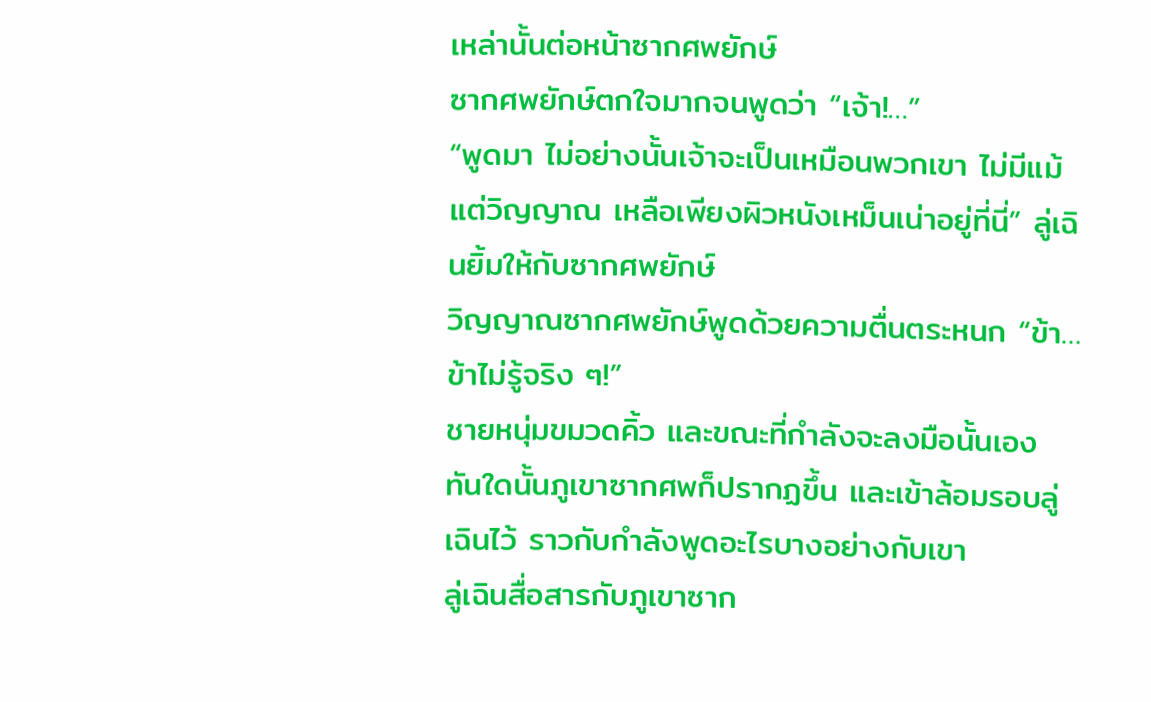เหล่านั้นต่อหน้าซากศพยักษ์
ซากศพยักษ์ตกใจมากจนพูดว่า “เจ้า!…”
“พูดมา ไม่อย่างนั้นเจ้าจะเป็นเหมือนพวกเขา ไม่มีแม้แต่วิญญาณ เหลือเพียงผิวหนังเหม็นเน่าอยู่ที่นี่” ลู่เฉินยิ้มให้กับซากศพยักษ์
วิญญาณซากศพยักษ์พูดด้วยความตื่นตระหนก “ข้า… ข้าไม่รู้จริง ๆ!”
ชายหนุ่มขมวดคิ้ว และขณะที่กำลังจะลงมือนั้นเอง ทันใดนั้นภูเขาซากศพก็ปรากฏขึ้น และเข้าล้อมรอบลู่เฉินไว้ ราวกับกำลังพูดอะไรบางอย่างกับเขา
ลู่เฉินสื่อสารกับภูเขาซาก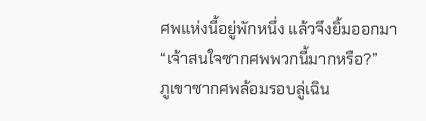ศพแห่งนี้อยู่พักหนึ่ง แล้วจึงยิ้มออกมา “เจ้าสนใจซากศพพวกนี้มากหรือ?”
ภูเขาซากศพล้อมรอบลู่เฉิน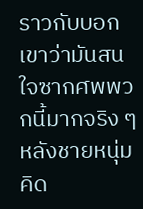ราวกับบอกเขาว่ามันสนใจซากศพพวกนี้มากจริง ๆ
หลังชายหนุ่มคิด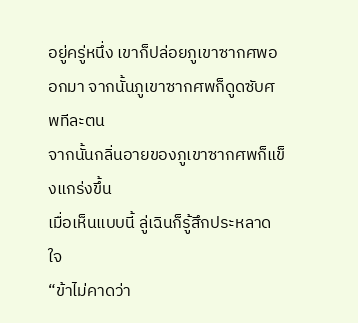อยู่ครู่หนึ่ง เขาก็ปล่อยภูเขาซากศพออกมา จากนั้นภูเขาซากศพก็ดูดซับศพทีละตน
จากนั้นกลิ่นอายของภูเขาซากศพก็แข็งแกร่งขึ้น
เมื่อเห็นแบบนี้ ลู่เฉินก็รู้สึกประหลาดใจ
“ข้าไม่คาดว่า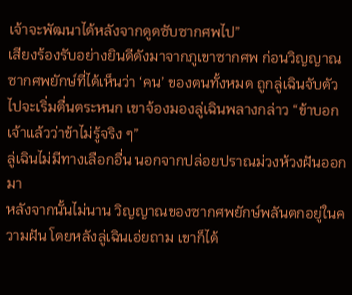เจ้าจะพัฒนาได้หลังจากดูดซับซากศพไป”
เสียงร้องรับอย่างยินดีดังมาจากภูเขาซากศพ ก่อนวิญญาณซากศพยักษ์ที่ได้เห็นว่า ‘คน’ ของตนทั้งหมด ถูกลู่เฉินจับตัวไปจะเริ่มตื่นตระหนก เขาจ้องมองลู่เฉินพลางกล่าว “ข้าบอกเจ้าแล้วว่าข้าไม่รู้จริง ๆ”
ลู่เฉินไม่มีทางเลือกอื่น นอกจากปล่อยปราณม่วงห้วงฝันออกมา
หลังจากนั้นไม่นาน วิญญาณของซากศพยักษ์พลันตกอยู่ในความฝัน โดยหลังลู่เฉินเอ่ยถาม เขาก็ได้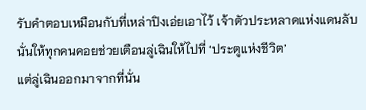รับคำตอบเหมือนกับที่เหล่าปิงเอ่ยเอาไว้ เจ้าตัวประหลาดแห่งแดนลับนั่นให้ทุกคนคอยช่วยเตือนลู่เฉินให้ไปที่ ‘ประตูแห่งชีวิต’
แต่ลู่เฉินออกมาจากที่นั่น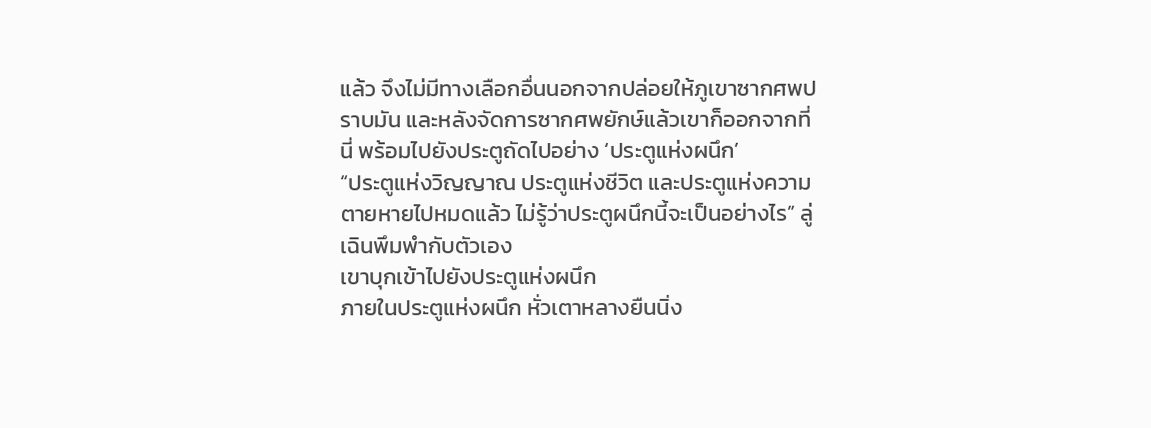แล้ว จึงไม่มีทางเลือกอื่นนอกจากปล่อยให้ภูเขาซากศพปราบมัน และหลังจัดการซากศพยักษ์แล้วเขาก็ออกจากที่นี่ พร้อมไปยังประตูถัดไปอย่าง ‘ประตูแห่งผนึก’
“ประตูแห่งวิญญาณ ประตูแห่งชีวิต และประตูแห่งความตายหายไปหมดแล้ว ไม่รู้ว่าประตูผนึกนี้จะเป็นอย่างไร” ลู่เฉินพึมพำกับตัวเอง
เขาบุกเข้าไปยังประตูแห่งผนึก
ภายในประตูแห่งผนึก หั่วเตาหลางยืนนิ่ง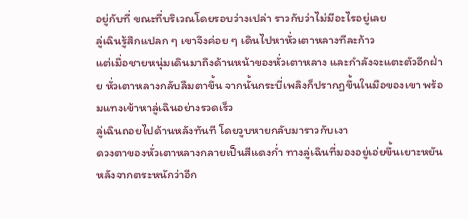อยู่กับที่ ขณะที่บริเวณโดยรอบว่างเปล่า ราวกับว่าไม่มีอะไรอยู่เลย
ลู่เฉินรู้สึกแปลก ๆ เขาจึงค่อย ๆ เดินไปหาหั่วเตาหลางทีละก้าว
แต่เมื่อชายหนุ่มเดินมาถึงด้านหน้าของหั่วเตาหลาง และกำลังจะแตะตัวอีกฝ่าย หั่วเตาหลางกลับลืมตาขึ้น จากนั้นกระบี่เพลิงก็ปรากฏขึ้นในมือของเขา พร้อมแทงเข้าหาลู่เฉินอย่างรวดเร็ว
ลู่เฉินถอยไปด้านหลังทันที โดยวูบหายกลับมาราวกับเงา
ดวงตาของหั่วเตาหลางกลายเป็นสีแดงก่ำ ทางลู่เฉินที่มองอยู่เอ่ยขึ้นเยาะหยัน หลังจากตระหนักว่าอีก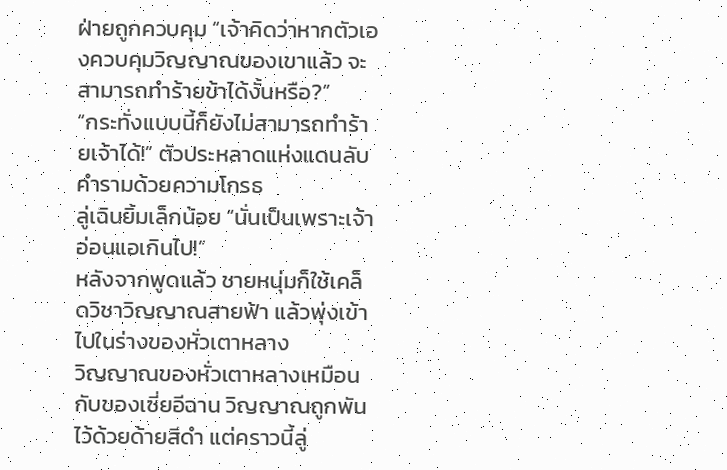ฝ่ายถูกควบคุม “เจ้าคิดว่าหากตัวเองควบคุมวิญญาณของเขาแล้ว จะสามารถทำร้ายข้าได้งั้นหรือ?”
“กระทั่งแบบนี้ก็ยังไม่สามารถทำร้ายเจ้าได้!” ตัวประหลาดแห่งแดนลับคำรามด้วยความโกรธ
ลู่เฉินยิ้มเล็กน้อย “นั่นเป็นเพราะเจ้าอ่อนแอเกินไป!”
หลังจากพูดแล้ว ชายหนุ่มก็ใช้เคล็ดวิชาวิญญาณสายฟ้า แล้วพุ่งเข้าไปในร่างของหั่วเตาหลาง
วิญญาณของหั่วเตาหลางเหมือนกับของเซี่ยอีฉาน วิญญาณถูกพันไว้ด้วยด้ายสีดำ แต่คราวนี้ลู่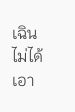เฉินไม่ได้เอา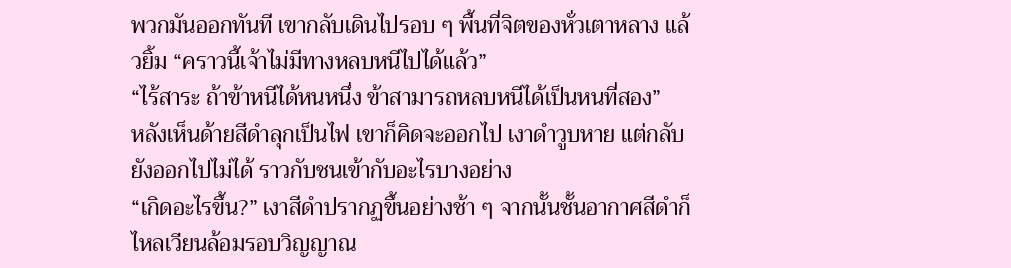พวกมันออกทันที เขากลับเดินไปรอบ ๆ พื้นที่จิตของหั่วเตาหลาง แล้วยิ้ม “คราวนี้เจ้าไม่มีทางหลบหนีไปได้แล้ว”
“ไร้สาระ ถ้าข้าหนีได้หนหนึ่ง ข้าสามารถหลบหนีได้เป็นหนที่สอง”
หลังเห็นด้ายสีดำลุกเป็นไฟ เขาก็คิดจะออกไป เงาดำวูบหาย แต่กลับยังออกไปไม่ได้ ราวกับชนเข้ากับอะไรบางอย่าง
“เกิดอะไรขึ้น?” เงาสีดำปรากฏขึ้นอย่างช้า ๆ จากนั้นชั้นอากาศสีดำก็ไหลเวียนล้อมรอบวิญญาณ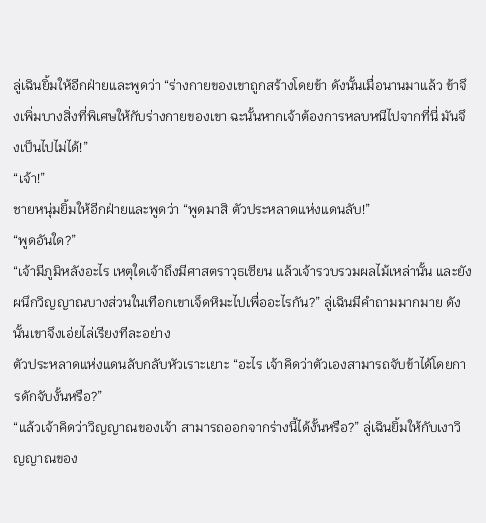ลู่เฉินยิ้มให้อีกฝ่ายและพูดว่า “ร่างกายของเขาถูกสร้างโดยข้า ดังนั้นเมื่อนานมาแล้ว ข้าจึงเพิ่มบางสิ่งที่พิเศษให้กับร่างกายของเขา ฉะนั้นหากเจ้าต้องการหลบหนีไปจากที่นี่ มันจึงเป็นไปไม่ได้!”
“เจ้า!”
ชายหนุ่มยิ้มให้อีกฝ่ายและพูดว่า “พูดมาสิ ตัวประหลาดแห่งแดนลับ!”
“พูดอันใด?”
“เจ้ามีภูมิหลังอะไร เหตุใดเจ้าถึงมีศาสตราวุธเซียน แล้วเจ้ารวบรวมผลไม้เหล่านั้น และยังผนึกวิญญาณบางส่วนในเทือกเขาเจ็ดหิมะไปเพื่ออะไรกัน?” ลู่เฉินมีคำถามมากมาย ดังนั้นเขาจึงเอ่ยไล่เรียงทีละอย่าง
ตัวประหลาดแห่งแดนลับกลับหัวเราะเยาะ “อะไร เจ้าคิดว่าตัวเองสามารถจับข้าได้โดยการดักจับงั้นหรือ?”
“แล้วเจ้าคิดว่าวิญญาณของเจ้า สามารถออกจากร่างนี้ได้งั้นหรือ?” ลู่เฉินยิ้มให้กับเงาวิญญาณของ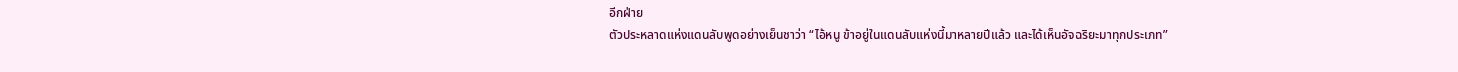อีกฝ่าย
ตัวประหลาดแห่งแดนลับพูดอย่างเย็นชาว่า “ไอ้หนู ข้าอยู่ในแดนลับแห่งนี้มาหลายปีแล้ว และได้เห็นอัจฉริยะมาทุกประเภท”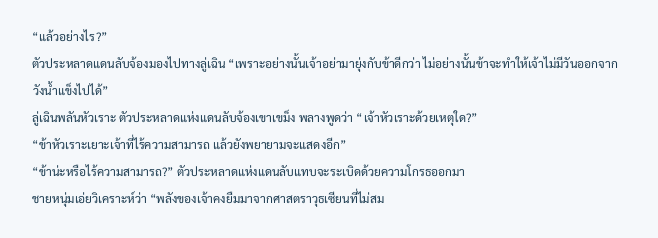“แล้วอย่างไร?”
ตัวประหลาดแดนลับจ้องมองไปทางลู่เฉิน “เพราะอย่างนั้นเจ้าอย่ามายุ่งกับข้าดีกว่า ไม่อย่างนั้นข้าจะทำให้เจ้าไม่มีวันออกจากวังน้ำแข็งไปได้”
ลู่เฉินพลันหัวเราะ ตัวประหลาดแห่งแดนลับจ้องเขาเขม็ง พลางพูดว่า “เจ้าหัวเราะด้วยเหตุใด?”
“ข้าหัวเราะเยาะเจ้าที่ไร้ความสามารถ แล้วยังพยายามจะแสดงอีก”
“ข้าน่ะหรือไร้ความสามารถ?” ตัวประหลาดแห่งแดนลับแทบจะระเบิดด้วยความโกรธออกมา
ชายหนุ่มเอ่ยวิเคราะห์ว่า “พลังของเจ้าคงยืมมาจากศาสตราวุธเซียนที่ไม่สม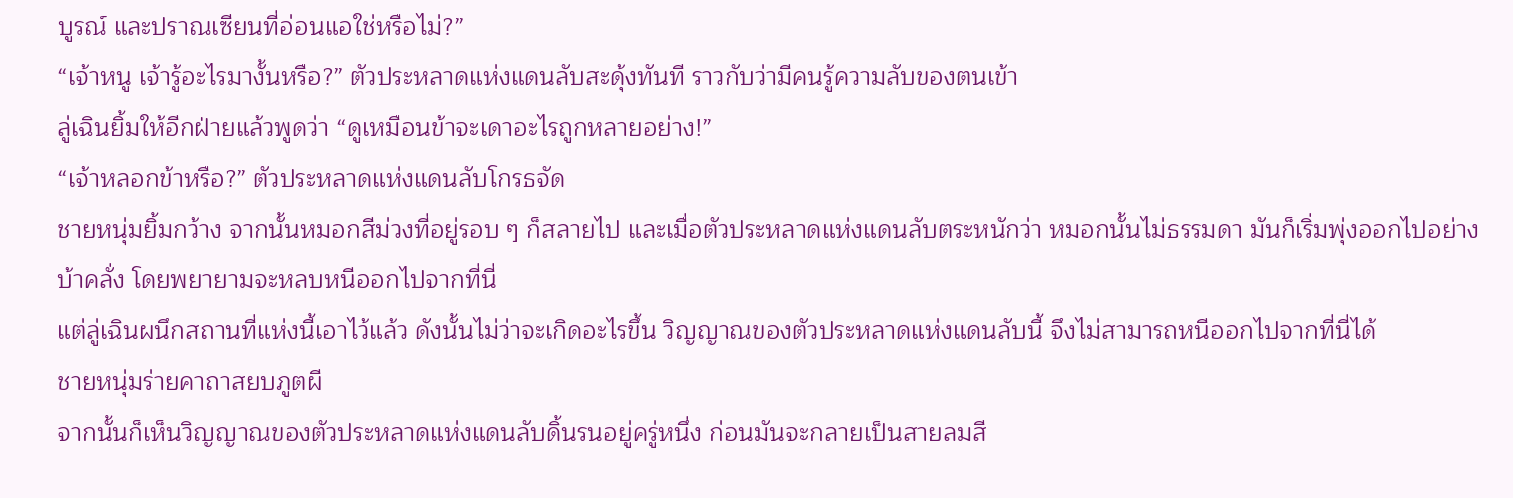บูรณ์ และปราณเซียนที่อ่อนแอใช่หรือไม่?”
“เจ้าหนู เจ้ารู้อะไรมางั้นหรือ?” ตัวประหลาดแห่งแดนลับสะดุ้งทันที ราวกับว่ามีคนรู้ความลับของตนเข้า
ลู่เฉินยิ้มให้อีกฝ่ายแล้วพูดว่า “ดูเหมือนข้าจะเดาอะไรถูกหลายอย่าง!”
“เจ้าหลอกข้าหรือ?” ตัวประหลาดแห่งแดนลับโกรธจัด
ชายหนุ่มยิ้มกว้าง จากนั้นหมอกสีม่วงที่อยู่รอบ ๆ ก็สลายไป และเมื่อตัวประหลาดแห่งแดนลับตระหนักว่า หมอกนั้นไม่ธรรมดา มันก็เริ่มพุ่งออกไปอย่างบ้าคลั่ง โดยพยายามจะหลบหนีออกไปจากที่นี่
แต่ลู่เฉินผนึกสถานที่แห่งนี้เอาไว้แล้ว ดังนั้นไม่ว่าจะเกิดอะไรขึ้น วิญญาณของตัวประหลาดแห่งแดนลับนี้ จึงไม่สามารถหนีออกไปจากที่นี่ได้
ชายหนุ่มร่ายคาถาสยบภูตผี
จากนั้นก็เห็นวิญญาณของตัวประหลาดแห่งแดนลับดิ้นรนอยู่ครู่หนึ่ง ก่อนมันจะกลายเป็นสายลมสี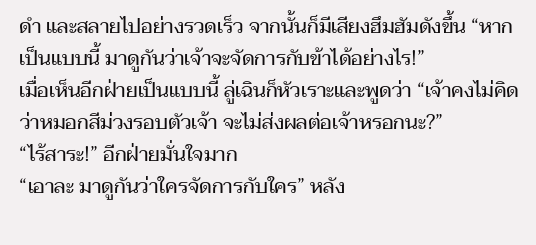ดำ และสลายไปอย่างรวดเร็ว จากนั้นก็มีเสียงฮึมฮัมดังขึ้น “หากเป็นแบบนี้ มาดูกันว่าเจ้าจะจัดการกับข้าได้อย่างไร!”
เมื่อเห็นอีกฝ่ายเป็นแบบนี้ ลู่เฉินก็หัวเราะและพูดว่า “เจ้าคงไม่คิดว่าหมอกสีม่วงรอบตัวเจ้า จะไม่ส่งผลต่อเจ้าหรอกนะ?”
“ไร้สาระ!” อีกฝ่ายมั่นใจมาก
“เอาละ มาดูกันว่าใครจัดการกับใคร” หลัง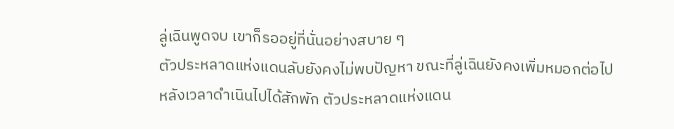ลู่เฉินพูดจบ เขาก็รออยู่ที่นั่นอย่างสบาย ๆ
ตัวประหลาดแห่งแดนลับยังคงไม่พบปัญหา ขณะที่ลู่เฉินยังคงเพิ่มหมอกต่อไป
หลังเวลาดำเนินไปได้สักพัก ตัวประหลาดแห่งแดน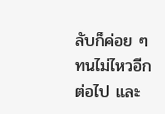ลับก็ค่อย ๆ ทนไม่ไหวอีกต่อไป และ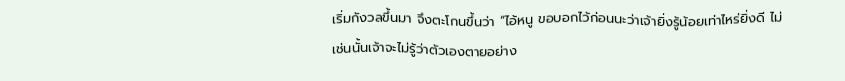เริ่มกังวลขึ้นมา จึงตะโกนขึ้นว่า “ไอ้หนู ขอบอกไว้ก่อนนะว่าเจ้ายิ่งรู้น้อยเท่าไหร่ยิ่งดี ไม่เช่นนั้นเจ้าจะไม่รู้ว่าตัวเองตายอย่าง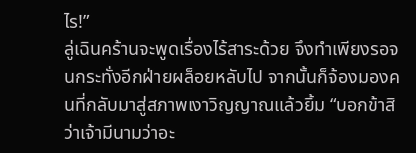ไร!”
ลู่เฉินคร้านจะพูดเรื่องไร้สาระด้วย จึงทำเพียงรอจนกระทั่งอีกฝ่ายผล็อยหลับไป จากนั้นก็จ้องมองคนที่กลับมาสู่สภาพเงาวิญญาณแล้วยิ้ม “บอกข้าสิว่าเจ้ามีนามว่าอะ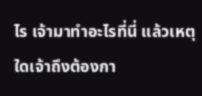ไร เจ้ามาทำอะไรที่นี่ แล้วเหตุใดเจ้าถึงต้องกา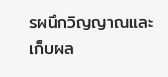รผนึกวิญญาณและเก็บผล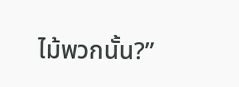ไม้พวกนั้น?”